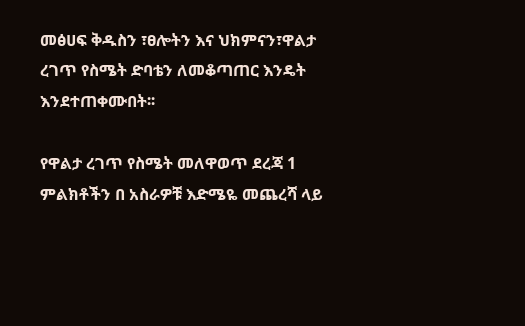መፅሀፍ ቅዱስን ፣ፀሎትን እና ህክምናን፣ዋልታ ረገጥ የስሜት ድባቴን ለመቆጣጠር እንዴት እንደተጠቀሙበት፡፡

የዋልታ ረገጥ የስሜት መለዋወጥ ደረጃ 1 ምልክቶችን በ አስራዎቹ እድሜዬ መጨረሻ ላይ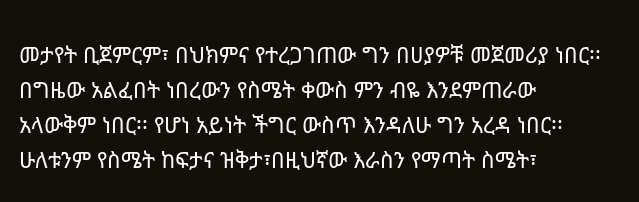መታየት ቢጀምርም፣ በህክምና የተረጋገጠው ግን በሀያዎቹ መጀመሪያ ነበር፡፡ በግዜው አልፈበት ነበረውን የስሜት ቀውስ ምን ብዬ እንደምጠራው አላውቅም ነበር፡፡ የሆነ አይነት ችግር ውስጥ እንዳለሁ ግን አረዳ ነበር፡፡ ሁለቱንም የስሜት ከፍታና ዝቅታ፣በዚህኛው እራስን የማጣት ስሜት፣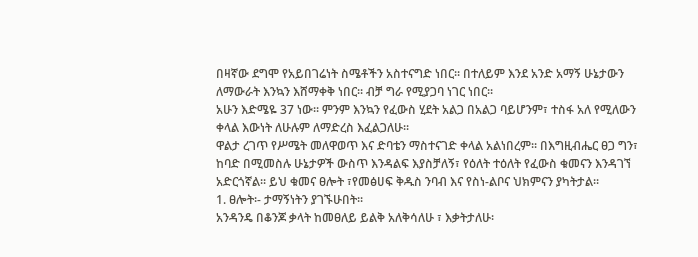በዛኛው ደግሞ የአይበገሬነት ስሜቶችን አስተናግድ ነበር፡፡ በተለይም እንደ አንድ አማኝ ሁኔታውን ለማውራት እንኳን እሸማቀቅ ነበር፡፡ ብቻ ግራ የሚያጋባ ነገር ነበር፡፡
አሁን እድሜዬ 37 ነው፡፡ ምንም እንኳን የፈውስ ሂደት አልጋ በአልጋ ባይሆንም፣ ተስፋ አለ የሚለውን ቀላል እውነት ለሁሉም ለማድረስ እፈልጋለሁ፡፡
ዋልታ ረገጥ የሥሜት መለዋወጥ እና ድባቴን ማስተናገድ ቀላል አልነበረም፡፡ በእግዚብሔር ፀጋ ግን፣ ከባድ በሚመስሉ ሁኔታዎች ውስጥ እንዳልፍ እያስቻለኝ፣ የዕለት ተዕለት የፈውስ ቁመናን እንዳገኘ አድርጎኛል፡፡ ይህ ቁመና ፀሎት ፣የመፅሀፍ ቅዱስ ንባብ እና የስነ-ልቦና ህክምናን ያካትታል፡፡
1. ፀሎት፡- ታማኝነትን ያገኙሁበት፡፡
አንዳንዴ በቆንጆ ቃላት ከመፀለይ ይልቅ አለቅሳለሁ ፣ እቃትታለሁ፡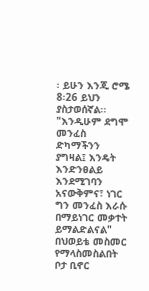፡ ይሁን እንጂ ሮሜ 8፡26 ይህን ያስታወሰኛል፡፡
"እንዲሁም ደግሞ መንፈስ ድካማችንን ያግዛል፤ እንዴት እንድንፀልይ እንደሚገባን አናውቅምና፣ ነገር ግን መንፈስ እራሱ በማይነገር መቃተት ይማልድልናል"
በህወይቴ መስመር የማላስመስልበት ቦታ ቢኖር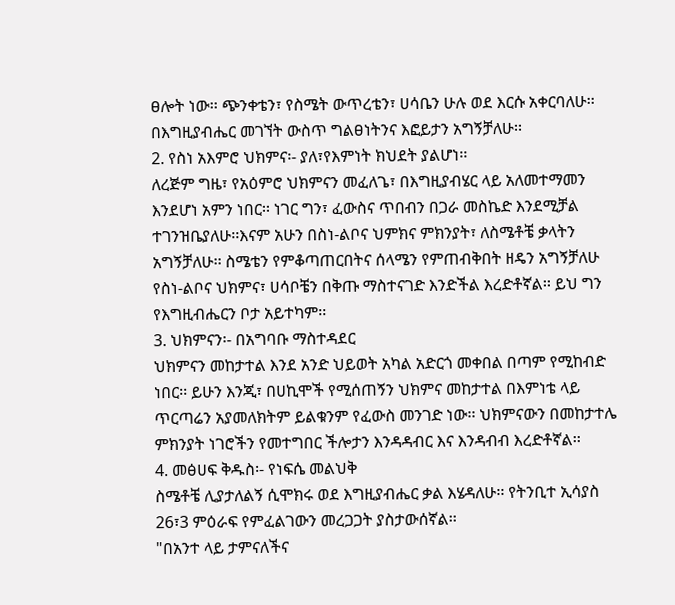ፀሎት ነው፡፡ ጭንቀቴን፣ የስሜት ውጥረቴን፣ ሀሳቤን ሁሉ ወደ እርሱ አቀርባለሁ፡፡ በእግዚያብሔር መገኘት ውስጥ ግልፀነትንና እፎይታን አግኝቻለሁ፡፡
2. የስነ አእምሮ ህክምና፡- ያለ፣የእምነት ክህደት ያልሆነ፡፡
ለረጅም ግዜ፣ የአዕምሮ ህክምናን መፈለጌ፣ በእግዚያብሄር ላይ አለመተማመን እንደሆነ አምን ነበር፡፡ ነገር ግን፣ ፈውስና ጥበብን በጋራ መስኬድ እንደሚቻል ተገንዝቤያለሁ፡፡እናም አሁን በስነ-ልቦና ህምክና ምክንያት፣ ለስሜቶቼ ቃላትን አግኝቻለሁ፡፡ ስሜቴን የምቆጣጠርበትና ሰላሜን የምጠብቅበት ዘዴን አግኝቻለሁ
የስነ-ልቦና ህክምና፣ ሀሳቦቼን በቅጡ ማስተናገድ እንድችል እረድቶኛል፡፡ ይህ ግን የእግዚብሔርን ቦታ አይተካም፡፡
3. ህክምናን፡- በአግባቡ ማስተዳደር
ህክምናን መከታተል እንደ አንድ ህይወት አካል አድርጎ መቀበል በጣም የሚከብድ ነበር፡፡ ይሁን እንጂ፣ በሀኪሞች የሚሰጠኝን ህክምና መከታተል በእምነቴ ላይ ጥርጣሬን አያመለክትም ይልቁንም የፈውስ መንገድ ነው፡፡ ህክምናውን በመከታተሌ ምክንያት ነገሮችን የመተግበር ችሎታን እንዳዳብር እና እንዳብብ እረድቶኛል፡፡
4. መፅሀፍ ቅዱስ፡- የነፍሴ መልህቅ
ስሜቶቼ ሊያታለልኝ ሲሞክሩ ወደ እግዚያብሔር ቃል እሄዳለሁ፡፡ የትንቢተ ኢሳያስ 26፣3 ምዕራፍ የምፈልገውን መረጋጋት ያስታውሰኛል፡፡
"በአንተ ላይ ታምናለችና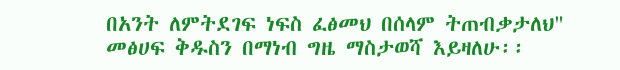በአንት ለምትደገፍ ነፍስ ፈፅመህ በሰላም ትጠብቃታለህ"
መፅሀፍ ቅዱስን በማነብ ግዜ ማስታወሻ እይዛለሁ፡፡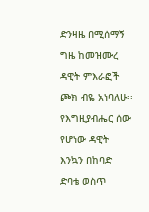ድንዛዜ በሚሰማኝ ግዜ ከመዝሙረ ዳዊት ምእራፎች ጮክ ብዬ አነባለሁ፡፡ የእግዚያብሔር ሰው የሆነው ዳዊት እንኳን በከባድ ድባቴ ወስጥ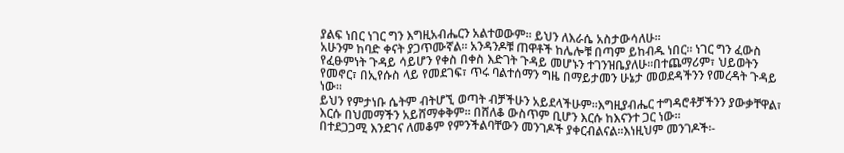ያልፍ ነበር ነገር ግን እግዚአብሔርን አልተወውም፡፡ ይህን ለእራሴ አስታውሳለሁ፡፡
አሁንም ከባድ ቀናት ያጋጥሙኛል፡፡ አንዳንዶቹ ጠዋቶች ከሌሎቹ በጣም ይከብዱ ነበር፡፡ ነገር ግን ፈውስ የፈፁምነት ጉዳይ ሳይሆን የቀስ በቀስ እድገት ጉዳይ መሆኑን ተገንዝቤያለሁ፡፡በተጨማሪም፣ ህይወትን የመኖር፣ በኢየሱስ ላይ የመደገፍ፣ ጥሩ ባልተሰማን ግዜ በማይታመን ሁኔታ መወደዳችንን የመረዳት ጉዳይ ነው፡፡
ይህን የምታነቡ ሴትም ብትሆኚ ወጣት ብቻችሁን አይደላችሁም፡፡እግዚያብሔር ተግዳሮቶቻችንን ያውቃቸዋል፣ እርሱ በህመማችን አይሸማቀቅም፡፡ በሸለቆ ውስጥም ቢሆን እርሱ ከእናንተ ጋር ነው፡፡
በተደጋጋሚ እንደገና ለመቆም የምንችልባቸውን መንገዶች ያቀርብልናል፡፡እነዚህም መንገዶች፡-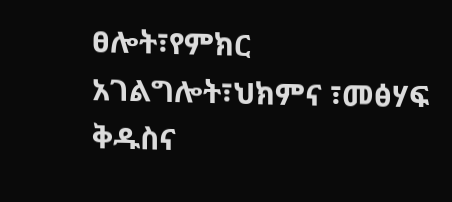ፀሎት፣የምክር አገልግሎት፣ህክምና ፣መፅሃፍ ቅዱስና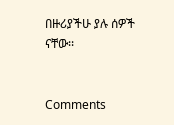በዙሪያችሁ ያሉ ሰዎች ናቸው፡፡


Comments